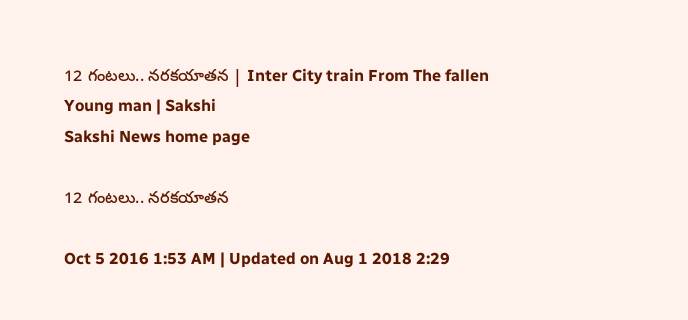12 గంటలు.. నరకయాతన | Inter City train From The fallen Young man | Sakshi
Sakshi News home page

12 గంటలు.. నరకయాతన

Oct 5 2016 1:53 AM | Updated on Aug 1 2018 2:29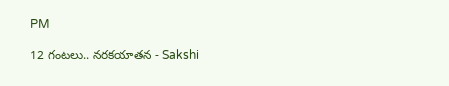PM

12 గంటలు.. నరకయాతన - Sakshi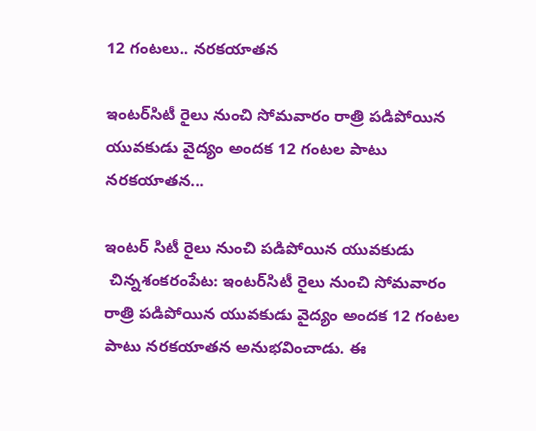12 గంటలు.. నరకయాతన

ఇంటర్‌సిటీ రైలు నుంచి సోమవారం రాత్రి పడిపోయిన యువకుడు వైద్యం అందక 12 గంటల పాటు నరకయాతన...

ఇంటర్ సిటీ రైలు నుంచి పడిపోయిన యువకుడు
 చిన్నశంకరంపేట: ఇంటర్‌సిటీ రైలు నుంచి సోమవారం రాత్రి పడిపోయిన యువకుడు వైద్యం అందక 12 గంటల పాటు నరకయాతన అనుభవించాడు. ఈ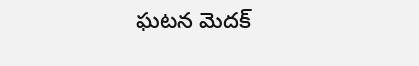ఘటన మెదక్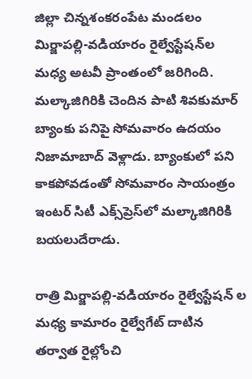జిల్లా చిన్నశంకరంపేట మండలం మిర్జాపల్లి-వడియారం రైల్వేస్టేషన్‌ల మధ్య అటవీ ప్రాంతంలో జరిగింది. మల్కాజిగిరికి చెందిన పాటి శివకుమార్ బ్యాంకు పనిపై సోమవారం ఉదయం నిజామాబాద్ వెళ్లాడు. బ్యాంకులో పని కాకపోవడంతో సోమవారం సాయంత్రం ఇంటర్ సిటీ ఎక్స్‌ప్రెస్‌లో మల్కాజిగిరికి బయలుదేరాడు.

రాత్రి మిర్జాపల్లి-వడియారం రైల్వేస్టేషన్ ల మధ్య కామారం రైల్వేగేట్ దాటిన తర్వాత రైల్లోంచి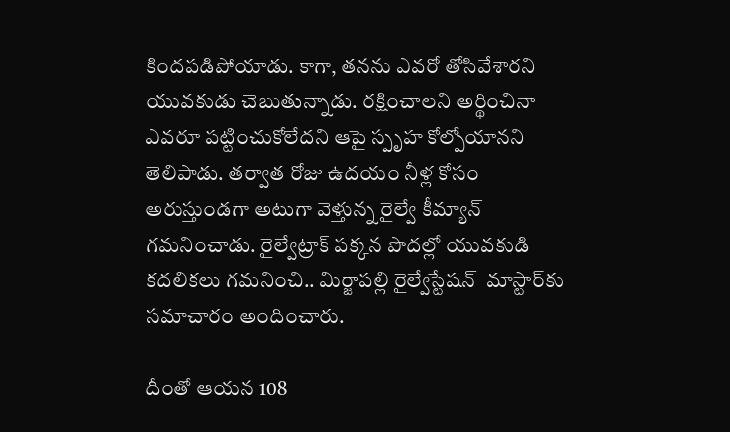కిందపడిపోయాడు. కాగా, తనను ఎవరో తోసివేశారని యువకుడు చెబుతున్నాడు. రక్షించాలని అర్థించినా ఎవరూ పట్టించుకోలేదని ఆపై స్పృహ కోల్పోయానని తెలిపాడు. తర్వాత రోజు ఉదయం నీళ్ల కోసం అరుస్తుండగా అటుగా వెళ్తున్న రైల్వే కీమ్యాన్  గమనించాడు. రైల్వేట్రాక్ పక్కన పొదల్లో యువకుడి కదలికలు గమనించి.. మిర్జాపల్లి రైల్వేస్టేషన్  మాస్టార్‌కు సమాచారం అందించారు.

దీంతో ఆయన 108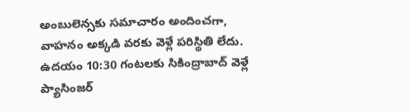అంబులెన్సకు సమాచారం అందించగా, వాహనం అక్కడి వరకు వెళ్లే పరిస్థితి లేదు. ఉదయం 10:30 గంటలకు సికింద్రాబాద్ వెళ్లే ప్యాసింజర్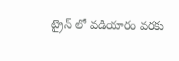ట్రైన్ లో వడియారం వరకు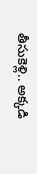తీసుకెళ్లి.. అక్కడి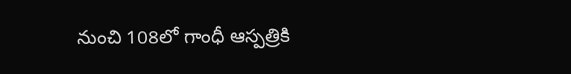నుంచి 108లో గాంధీ ఆస్పత్రికి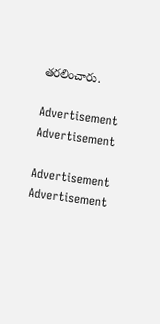తరలించారు.

Advertisement
Advertisement

Advertisement
Advertisement